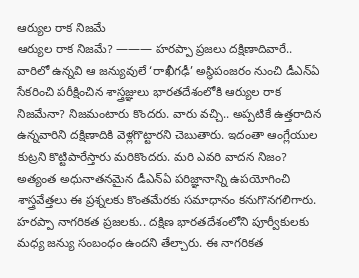ఆర్యుల రాక నిజమే
ఆర్యుల రాక నిజమే? ——— హరప్పా ప్రజలు దక్షిణాదివారే.. వారిలో ఉన్నవి ఆ జన్యువులే ‘రాఖీగఢీ’ అస్థిపంజరం నుంచి డీఎన్ఏ సేకరించి పరీక్షించిన శాస్త్రజ్ఞులు భారతదేశంలోకి ఆర్యుల రాక నిజమేనా? నిజమంటారు కొందరు. వారు వచ్చి.. అప్పటికే ఉత్తరాదిన ఉన్నవారిని దక్షిణాదికి వెళ్లగొట్టారని చెబుతారు. ఇదంతా ఆంగ్లేయుల కుట్రని కొట్టిపారేస్తారు మరికొందరు. మరి ఎవరి వాదన నిజం? అత్యంత అధునాతనమైన డీఎన్ఏ పరిజ్ఞానాన్ని ఉపయోగించి శాస్త్రవేత్తలు ఈ ప్రశ్నలకు కొంతమేరకు సమాధానం కనుగొనగలిగారు. హరప్పా నాగరికత ప్రజలకు.. దక్షిణ భారతదేశంలోని పూర్వీకులకు మధ్య జన్యు సంబంధం ఉందని తేల్చారు. ఈ నాగరికత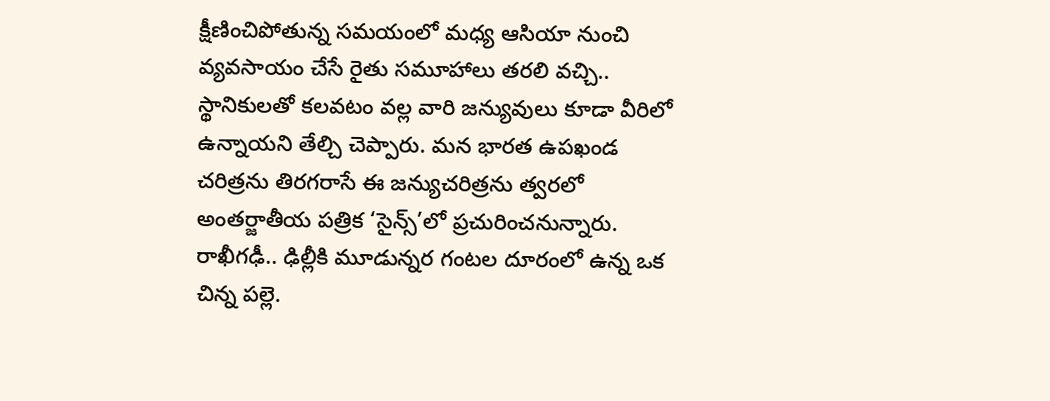క్షీణించిపోతున్న సమయంలో మధ్య ఆసియా నుంచి వ్యవసాయం చేసే రైతు సమూహాలు తరలి వచ్చి.. స్థానికులతో కలవటం వల్ల వారి జన్యువులు కూడా వీరిలో ఉన్నాయని తేల్చి చెప్పారు. మన భారత ఉపఖండ చరిత్రను తిరగరాసే ఈ జన్యుచరిత్రను త్వరలో అంతర్జాతీయ పత్రిక ‘సైన్స్’లో ప్రచురించనున్నారు. రాఖీగఢీ.. ఢిల్లీకి మూడున్నర గంటల దూరంలో ఉన్న ఒక చిన్న పల్లె.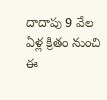దాదాపు 9 వేల ఏళ్ల క్రితం నుంచి ఈ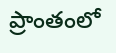ప్రాంతంలో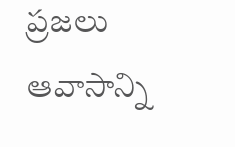ప్రజలు ఆవాసాన్ని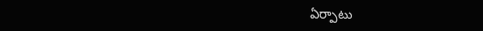ఏర్పాటు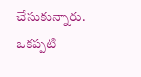చేసుకున్నారు. ఒకప్పటి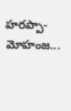హరప్పా-మోహంజ...